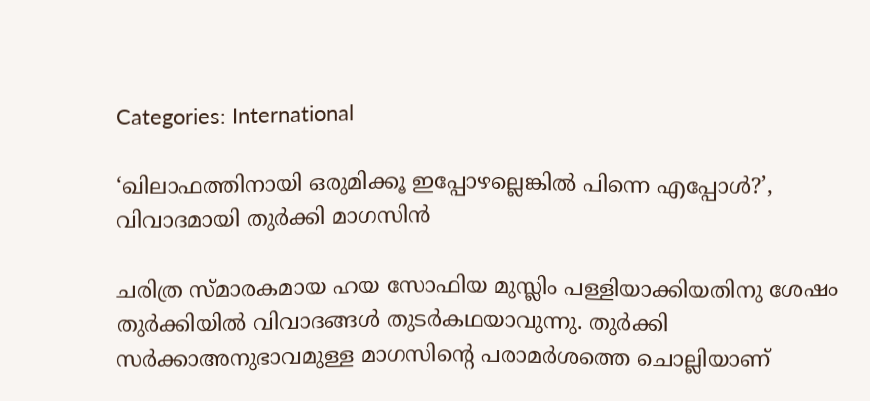Categories: International

‘ഖിലാഫത്തിനായി ഒരുമിക്കൂ ഇപ്പോഴല്ലെങ്കില്‍ പിന്നെ എപ്പോള്‍?’, വിവാദമായി തുര്‍ക്കി മാഗസിന്‍

ചരിത്ര സ്മാരകമായ ഹയ സോഫിയ മുസ്ലിം പള്ളിയാക്കിയതിനു ശേഷം തുര്‍ക്കിയില്‍ വിവാദങ്ങള്‍ തുടര്‍കഥയാവുന്നു. തുര്‍ക്കി സര്‍ക്കാഅനുഭാവമുള്ള മാഗസിന്റെ പരാമര്‍ശത്തെ ചൊല്ലിയാണ്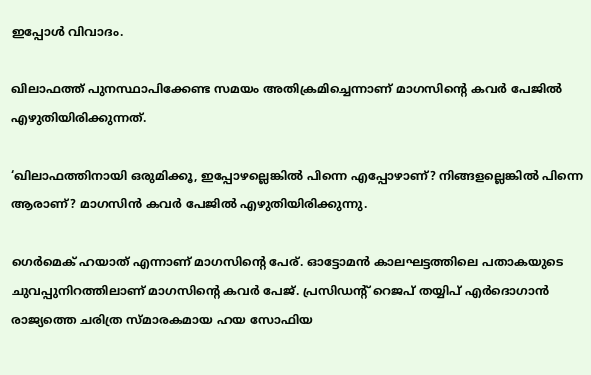ഇപ്പോള്‍ വിവാദം.

ഖിലാഫത്ത് പുനസ്ഥാപിക്കേണ്ട സമയം അതിക്രമിച്ചെന്നാണ് മാഗസിന്റെ കവര്‍ പേജില്‍ എഴുതിയിരിക്കുന്നത്.

‘ഖിലാഫത്തിനായി ഒരുമിക്കൂ, ഇപ്പോഴല്ലെങ്കില്‍ പിന്നെ എപ്പോഴാണ്? നിങ്ങളല്ലെങ്കില്‍ പിന്നെ ആരാണ്? മാഗസിന്‍ കവര്‍ പേജില്‍ എഴുതിയിരിക്കുന്നു.

ഗെര്‍മെക് ഹയാത് എന്നാണ് മാഗസിന്റെ പേര്. ഓട്ടോമന്‍ കാലഘട്ടത്തിലെ പതാകയുടെ ചുവപ്പുനിറത്തിലാണ് മാഗസിന്റെ കവര്‍ പേജ്. പ്രസിഡന്റ് റെജപ് തയ്യിപ് എര്‍ദൊഗാന്‍ രാജ്യത്തെ ചരിത്ര സ്മാരകമായ ഹയ സോഫിയ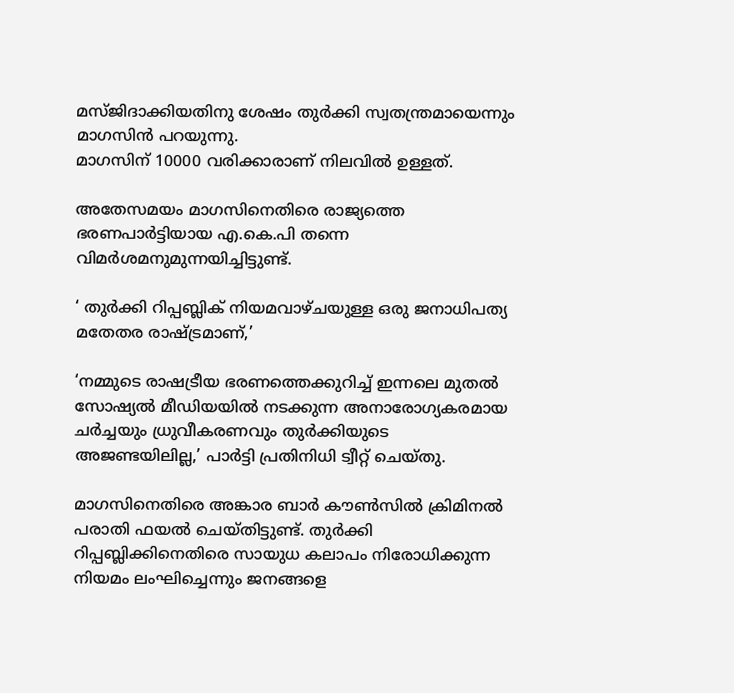മസ്ജിദാക്കിയതിനു ശേഷം തുര്‍ക്കി സ്വതന്ത്രമായെന്നും മാഗസിന്‍ പറയുന്നു.
മാഗസിന് 10000 വരിക്കാരാണ് നിലവില്‍ ഉള്ളത്.

അതേസമയം മാഗസിനെതിരെ രാജ്യത്തെ ഭരണപാര്‍ട്ടിയായ എ.കെ.പി തന്നെ വിമര്‍ശമനുമുന്നയിച്ചിട്ടുണ്ട്.

‘ തുര്‍ക്കി റിപ്പബ്ലിക് നിയമവാഴ്ചയുള്ള ഒരു ജനാധിപത്യ മതേതര രാഷ്ട്രമാണ്,’

‘നമ്മുടെ രാഷട്രീയ ഭരണത്തെക്കുറിച്ച് ഇന്നലെ മുതല്‍ സോഷ്യല്‍ മീഡിയയില്‍ നടക്കുന്ന അനാരോഗ്യകരമായ ചര്‍ച്ചയും ധ്രുവീകരണവും തുര്‍ക്കിയുടെ അജണ്ടയിലില്ല,’ പാര്‍ട്ടി പ്രതിനിധി ട്വീറ്റ് ചെയ്തു.

മാഗസിനെതിരെ അങ്കാര ബാര്‍ കൗണ്‍സില്‍ ക്രിമിനല്‍ പരാതി ഫയല്‍ ചെയ്തിട്ടുണ്ട്. തുര്‍ക്കി റിപ്പബ്ലിക്കിനെതിരെ സായുധ കലാപം നിരോധിക്കുന്ന നിയമം ലംഘിച്ചെന്നും ജനങ്ങളെ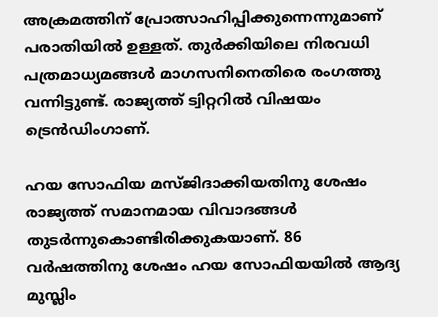അക്രമത്തിന് പ്രോത്സാഹിപ്പിക്കുന്നെന്നുമാണ് പരാതിയില്‍ ഉള്ളത്. തുര്‍ക്കിയിലെ നിരവധി പത്രമാധ്യമങ്ങള്‍ മാഗസനിനെതിരെ രംഗത്തു വന്നിട്ടുണ്ട്. രാജ്യത്ത് ട്വിറ്ററില്‍ വിഷയം ട്രെന്‍ഡിംഗാണ്.

ഹയ സോഫിയ മസ്ജിദാക്കിയതിനു ശേഷം രാജ്യത്ത് സമാനമായ വിവാദങ്ങള്‍ തുടര്‍ന്നുകൊണ്ടിരിക്കുകയാണ്. 86 വര്‍ഷത്തിനു ശേഷം ഹയ സോഫിയയില്‍ ആദ്യ മുസ്ലിം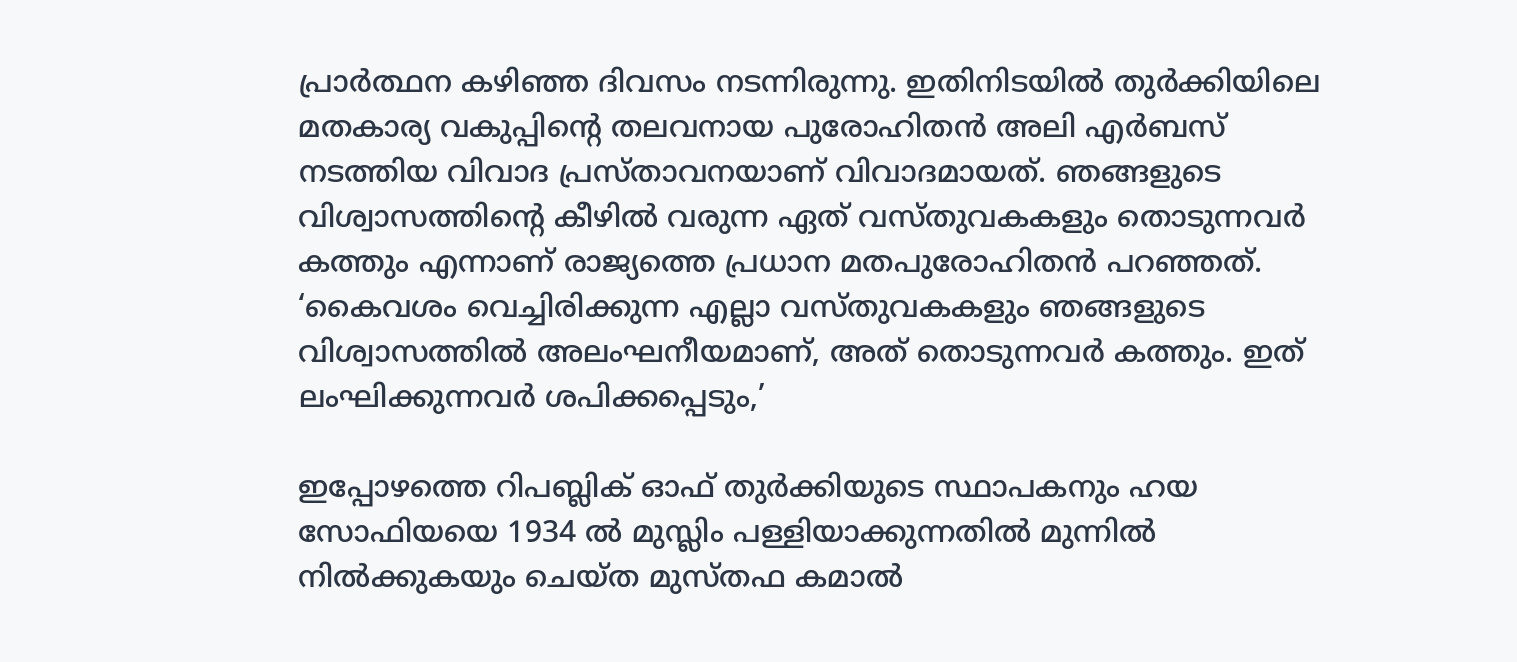പ്രാര്‍ത്ഥന കഴിഞ്ഞ ദിവസം നടന്നിരുന്നു. ഇതിനിടയില്‍ തുര്‍ക്കിയിലെ മതകാര്യ വകുപ്പിന്റെ തലവനായ പുരോഹിതന്‍ അലി എര്‍ബസ് നടത്തിയ വിവാദ പ്രസ്താവനയാണ് വിവാദമായത്. ഞങ്ങളുടെ വിശ്വാസത്തിന്റെ കീഴില്‍ വരുന്ന ഏത് വസ്തുവകകളും തൊടുന്നവര്‍ കത്തും എന്നാണ് രാജ്യത്തെ പ്രധാന മതപുരോഹിതന്‍ പറഞ്ഞത്. ‘കൈവശം വെച്ചിരിക്കുന്ന എല്ലാ വസ്തുവകകളും ഞങ്ങളുടെ വിശ്വാസത്തില്‍ അലംഘനീയമാണ്, അത് തൊടുന്നവര്‍ കത്തും. ഇത് ലംഘിക്കുന്നവര്‍ ശപിക്കപ്പെടും,’

ഇപ്പോഴത്തെ റിപബ്ലിക് ഓഫ് തുര്‍ക്കിയുടെ സ്ഥാപകനും ഹയ സോഫിയയെ 1934 ല്‍ മുസ്ലിം പള്ളിയാക്കുന്നതില്‍ മുന്നില്‍ നില്‍ക്കുകയും ചെയ്ത മുസ്തഫ കമാല്‍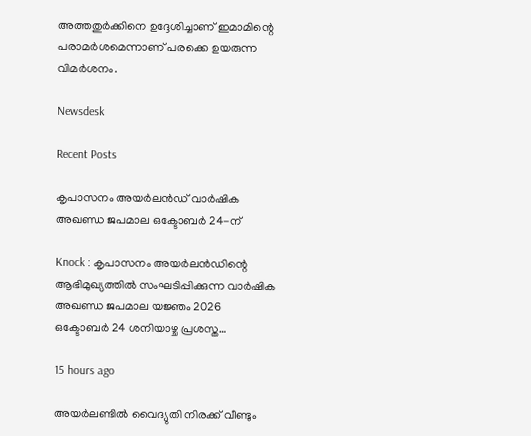അത്തതുര്‍ക്കിനെ ഉദ്ദേശിച്ചാണ് ഇമാമിന്റെ പരാമര്‍ശമെന്നാണ് പരക്കെ ഉയരുന്ന വിമര്‍ശനം.

Newsdesk

Recent Posts

കൃപാസനം അയർലൻഡ് വാർഷിക അഖണ്ഡ ജപമാല ഒക്ടോബർ 24-ന്

Knock : കൃപാസനം അയർലൻഡിന്റെ ആഭിമുഖ്യത്തിൽ സംഘടിപ്പിക്കുന്ന വാർഷിക അഖണ്ഡ ജപമാല യജ്ഞം 2026 ഒക്ടോബർ 24 ശനിയാഴ്ച പ്രശസ്ത…

15 hours ago

അയർലണ്ടിൽ വൈദ്യുതി നിരക്ക് വീണ്ടും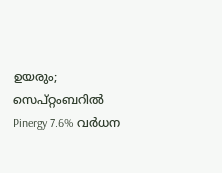ഉയരും; സെപ്റ്റംബറിൽ Pinergy 7.6% വർധന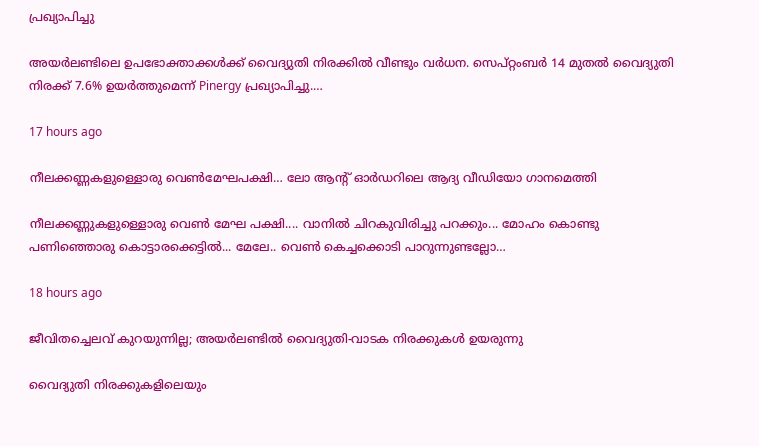പ്രഖ്യാപിച്ചു

അയർലണ്ടിലെ ഉപഭോക്താക്കൾക്ക് വൈദ്യുതി നിരക്കിൽ വീണ്ടും വർധന. സെപ്റ്റംബർ 14 മുതൽ വൈദ്യുതി നിരക്ക് 7.6% ഉയർത്തുമെന്ന് Pinergy പ്രഖ്യാപിച്ചു.…

17 hours ago

നീലക്കണ്ണകളുള്ളൊരു വെൺമേഘപക്ഷി… ലോ ആൻ്റ് ഓർഡറിലെ ആദ്യ വീഡിയോ ഗാനമെത്തി

നീലക്കണ്ണുകളുള്ളൊരു വെൺ മേഘ പക്ഷി.... വാനിൽ ചിറകുവിരിച്ചു പറക്കും... മോഹം കൊണ്ടു പണിഞ്ഞൊരു കൊട്ടാരക്കെട്ടിൽ... മേലേ.. വെൺ കെച്ചക്കൊടി പാറുന്നുണ്ടല്ലോ…

18 hours ago

ജീവിതച്ചെലവ് കുറയുന്നില്ല; അയർലണ്ടിൽ വൈദ്യുതി-വാടക നിരക്കുകൾ ഉയരുന്നു

വൈദ്യുതി നിരക്കുകളിലെയും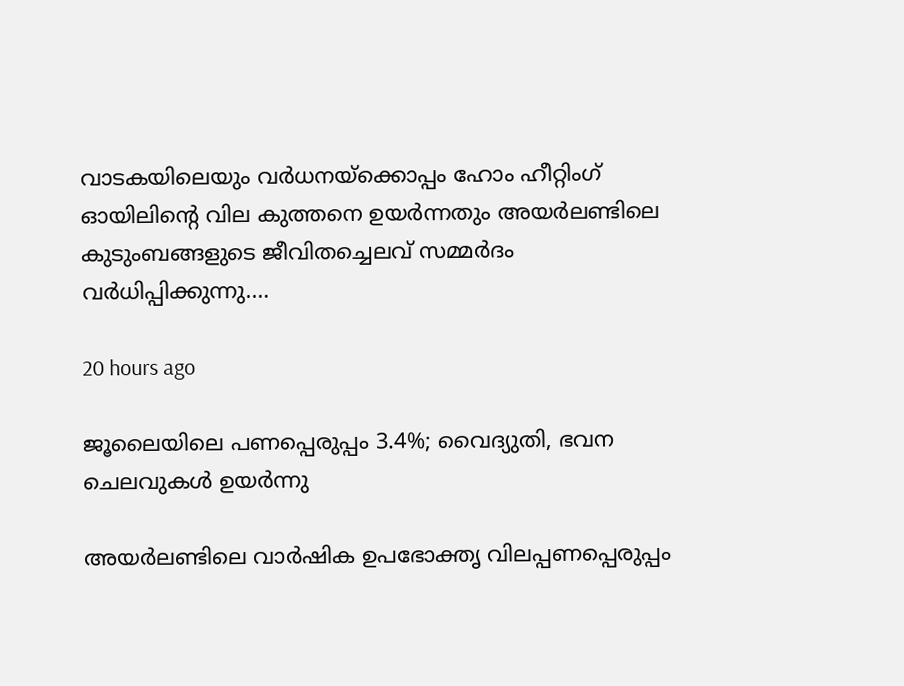വാടകയിലെയും വർധനയ്ക്കൊപ്പം ഹോം ഹീറ്റിംഗ് ഓയിലിന്റെ വില കുത്തനെ ഉയർന്നതും അയർലണ്ടിലെ കുടുംബങ്ങളുടെ ജീവിതച്ചെലവ് സമ്മർദം വർധിപ്പിക്കുന്നു.…

20 hours ago

ജൂലൈയിലെ പണപ്പെരുപ്പം 3.4%; വൈദ്യുതി, ഭവന ചെലവുകൾ ഉയർന്നു

അയർലണ്ടിലെ വാർഷിക ഉപഭോക്തൃ വിലപ്പണപ്പെരുപ്പം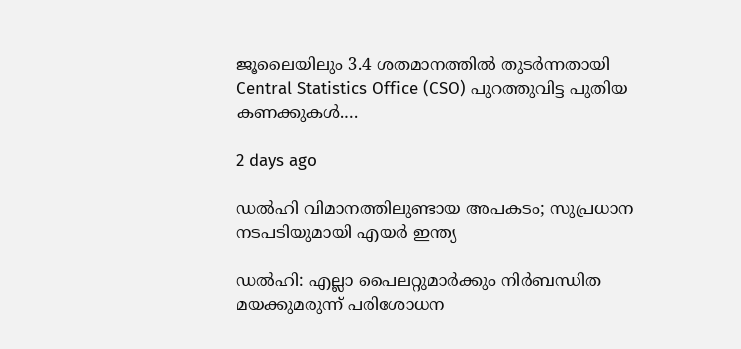ജൂലൈയിലും 3.4 ശതമാനത്തിൽ തുടർന്നതായി Central Statistics Office (CSO) പുറത്തുവിട്ട പുതിയ കണക്കുകൾ.…

2 days ago

ഡൽഹി വിമാനത്തിലുണ്ടായ അപകടം; സുപ്രധാന നടപടിയുമായി എയർ ഇന്ത്യ

ഡൽഹി: എല്ലാ പൈലറ്റുമാർക്കും നിർബന്ധിത മയക്കുമരുന്ന് പരിശോധന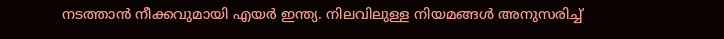നടത്താൻ നീക്കവുമായി എയർ ഇന്ത്യ. നിലവിലുള്ള നിയമങ്ങൾ അനുസരിച്ച്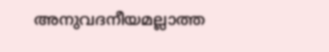അനുവദനീയമല്ലാത്ത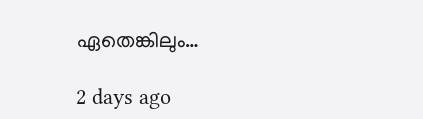ഏതെങ്കിലും…

2 days ago